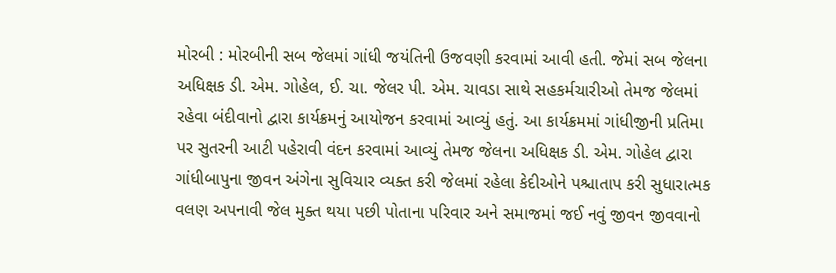મોરબી : મોરબીની સબ જેલમાં ગાંધી જયંતિની ઉજવણી કરવામાં આવી હતી. જેમાં સબ જેલના અધિક્ષક ડી. એમ. ગોહેલ, ઈ. ચા. જેલર પી. એમ. ચાવડા સાથે સહકર્મચારીઓ તેમજ જેલમાં રહેવા બંદીવાનો દ્વારા કાર્યક્રમનું આયોજન કરવામાં આવ્યું હતું. આ કાર્યક્રમમાં ગાંધીજીની પ્રતિમા પર સુતરની આટી પહેરાવી વંદન કરવામાં આવ્યું તેમજ જેલના અધિક્ષક ડી. એમ. ગોહેલ દ્વારા ગાંધીબાપુના જીવન અંગેના સુવિચાર વ્યક્ત કરી જેલમાં રહેલા કેદીઓને પશ્ચાતાપ કરી સુધારાત્મક વલણ અપનાવી જેલ મુક્ત થયા પછી પોતાના પરિવાર અને સમાજમાં જઈ નવું જીવન જીવવાનો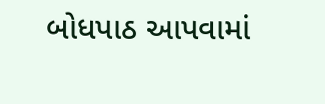બોધપાઠ આપવામાં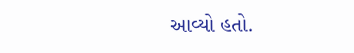આવ્યો હતો.